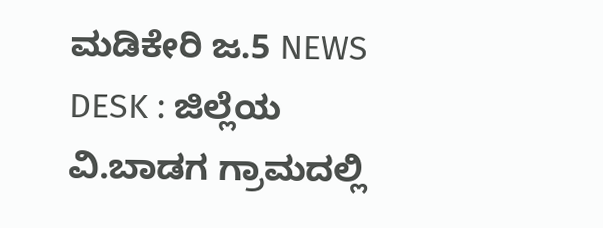ಮಡಿಕೇರಿ ಜ.5 NEWS DESK : ಜಿಲ್ಲೆಯ ವಿ.ಬಾಡಗ ಗ್ರಾಮದಲ್ಲಿ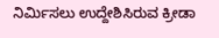ನಿರ್ಮಿಸಲು ಉದ್ದೇಶಿಸಿರುವ ಕ್ರೀಡಾ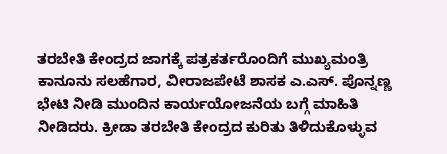ತರಬೇತಿ ಕೇಂದ್ರದ ಜಾಗಕ್ಕೆ ಪತ್ರಕರ್ತರೊಂದಿಗೆ ಮುಖ್ಯಮಂತ್ರಿ ಕಾನೂನು ಸಲಹೆಗಾರ, ವೀರಾಜಪೇಟೆ ಶಾಸಕ ಎ.ಎಸ್. ಪೊನ್ನಣ್ಣ ಭೇಟಿ ನೀಡಿ ಮುಂದಿನ ಕಾರ್ಯಯೋಜನೆಯ ಬಗ್ಗೆ ಮಾಹಿತಿ ನೀಡಿದರು. ಕ್ರೀಡಾ ತರಬೇತಿ ಕೇಂದ್ರದ ಕುರಿತು ತಿಳಿದುಕೊಳ್ಳುವ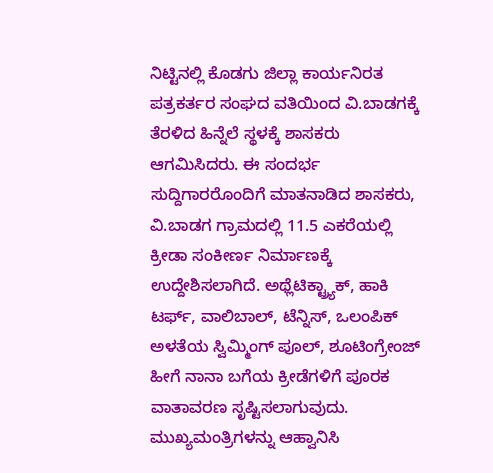ನಿಟ್ಟಿನಲ್ಲಿ ಕೊಡಗು ಜಿಲ್ಲಾ ಕಾರ್ಯನಿರತ ಪತ್ರಕರ್ತರ ಸಂಘದ ವತಿಯಿಂದ ವಿ.ಬಾಡಗಕ್ಕೆ ತೆರಳಿದ ಹಿನ್ನೆಲೆ ಸ್ಥಳಕ್ಕೆ ಶಾಸಕರು ಆಗಮಿಸಿದರು. ಈ ಸಂದರ್ಭ ಸುದ್ದಿಗಾರರೊಂದಿಗೆ ಮಾತನಾಡಿದ ಶಾಸಕರು, ವಿ.ಬಾಡಗ ಗ್ರಾಮದಲ್ಲಿ 11.5 ಎಕರೆಯಲ್ಲಿ ಕ್ರೀಡಾ ಸಂಕೀರ್ಣ ನಿರ್ಮಾಣಕ್ಕೆ ಉದ್ದೇಶಿಸಲಾಗಿದೆ. ಅಥ್ಲೆಟಿಕ್ಟ್ರ್ಯಾಕ್, ಹಾಕಿ ಟರ್ಫ್, ವಾಲಿಬಾಲ್, ಟೆನ್ನಿಸ್, ಒಲಂಪಿಕ್ ಅಳತೆಯ ಸ್ವಿಮ್ಮಿಂಗ್ ಪೂಲ್, ಶೂಟಿಂಗ್ರೇಂಜ್ ಹೀಗೆ ನಾನಾ ಬಗೆಯ ಕ್ರೀಡೆಗಳಿಗೆ ಪೂರಕ ವಾತಾವರಣ ಸೃಷ್ಟಿಸಲಾಗುವುದು. ಮುಖ್ಯಮಂತ್ರಿಗಳನ್ನು ಆಹ್ವಾನಿಸಿ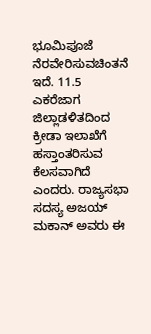ಭೂಮಿಪೂಜೆ ನೆರವೇರಿಸುವಚಿಂತನೆ ಇದೆ. 11.5 ಎಕರೆಜಾಗ ಜಿಲ್ಲಾಡಳಿತದಿಂದ ಕ್ರೀಡಾ ಇಲಾಖೆಗೆ ಹಸ್ತಾಂತರಿಸುವ ಕೆಲಸವಾಗಿದೆ ಎಂದರು. ರಾಜ್ಯಸಭಾ ಸದಸ್ಯ ಅಜಯ್ ಮಕಾನ್ ಅವರು ಈ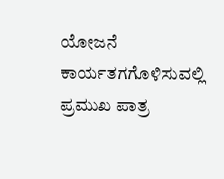ಯೋಜನೆ ಕಾರ್ಯತಗಗೊಳಿಸುವಲ್ಲಿ ಪ್ರಮುಖ ಪಾತ್ರ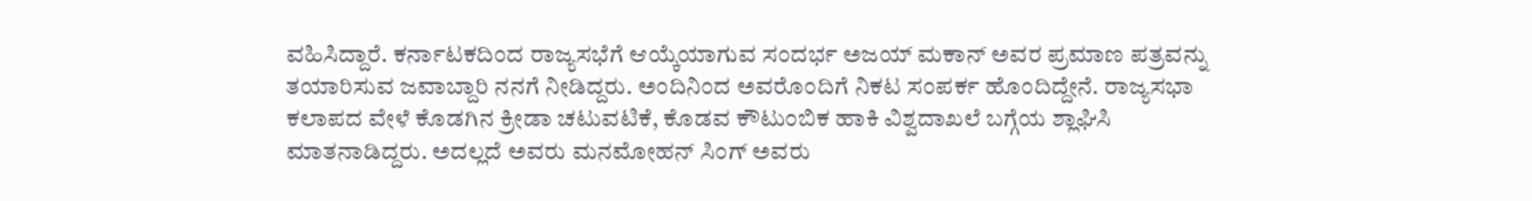ವಹಿಸಿದ್ದಾರೆ. ಕರ್ನಾಟಕದಿಂದ ರಾಜ್ಯಸಭೆಗೆ ಆಯ್ಕೆಯಾಗುವ ಸಂದರ್ಭ ಅಜಯ್ ಮಕಾನ್ ಅವರ ಪ್ರಮಾಣ ಪತ್ರವನ್ನು ತಯಾರಿಸುವ ಜವಾಬ್ದಾರಿ ನನಗೆ ನೀಡಿದ್ದರು. ಅಂದಿನಿಂದ ಅವರೊಂದಿಗೆ ನಿಕಟ ಸಂಪರ್ಕ ಹೊಂದಿದ್ದೇನೆ. ರಾಜ್ಯಸಭಾ ಕಲಾಪದ ವೇಳೆ ಕೊಡಗಿನ ಕ್ರೀಡಾ ಚಟುವಟಿಕೆ, ಕೊಡವ ಕೌಟುಂಬಿಕ ಹಾಕಿ ವಿಶ್ವದಾಖಲೆ ಬಗ್ಗೆಯ ಶ್ಲಾಘಿಸಿ ಮಾತನಾಡಿದ್ದರು. ಅದಲ್ಲದೆ ಅವರು ಮನಮೋಹನ್ ಸಿಂಗ್ ಅವರು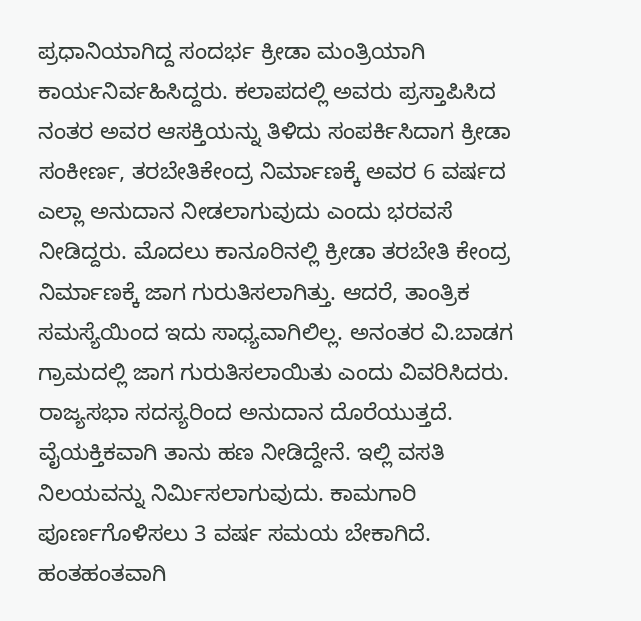ಪ್ರಧಾನಿಯಾಗಿದ್ದ ಸಂದರ್ಭ ಕ್ರೀಡಾ ಮಂತ್ರಿಯಾಗಿ ಕಾರ್ಯನಿರ್ವಹಿಸಿದ್ದರು. ಕಲಾಪದಲ್ಲಿ ಅವರು ಪ್ರಸ್ತಾಪಿಸಿದ ನಂತರ ಅವರ ಆಸಕ್ತಿಯನ್ನು ತಿಳಿದು ಸಂಪರ್ಕಿಸಿದಾಗ ಕ್ರೀಡಾ ಸಂಕೀರ್ಣ, ತರಬೇತಿಕೇಂದ್ರ ನಿರ್ಮಾಣಕ್ಕೆ ಅವರ 6 ವರ್ಷದ ಎಲ್ಲಾ ಅನುದಾನ ನೀಡಲಾಗುವುದು ಎಂದು ಭರವಸೆ ನೀಡಿದ್ದರು. ಮೊದಲು ಕಾನೂರಿನಲ್ಲಿ ಕ್ರೀಡಾ ತರಬೇತಿ ಕೇಂದ್ರ ನಿರ್ಮಾಣಕ್ಕೆ ಜಾಗ ಗುರುತಿಸಲಾಗಿತ್ತು. ಆದರೆ, ತಾಂತ್ರಿಕ ಸಮಸ್ಯೆಯಿಂದ ಇದು ಸಾಧ್ಯವಾಗಿಲಿಲ್ಲ. ಅನಂತರ ವಿ.ಬಾಡಗ ಗ್ರಾಮದಲ್ಲಿ ಜಾಗ ಗುರುತಿಸಲಾಯಿತು ಎಂದು ವಿವರಿಸಿದರು. ರಾಜ್ಯಸಭಾ ಸದಸ್ಯರಿಂದ ಅನುದಾನ ದೊರೆಯುತ್ತದೆ. ವೈಯಕ್ತಿಕವಾಗಿ ತಾನು ಹಣ ನೀಡಿದ್ದೇನೆ. ಇಲ್ಲಿ ವಸತಿ ನಿಲಯವನ್ನು ನಿರ್ಮಿಸಲಾಗುವುದು. ಕಾಮಗಾರಿ ಪೂರ್ಣಗೊಳಿಸಲು 3 ವರ್ಷ ಸಮಯ ಬೇಕಾಗಿದೆ. ಹಂತಹಂತವಾಗಿ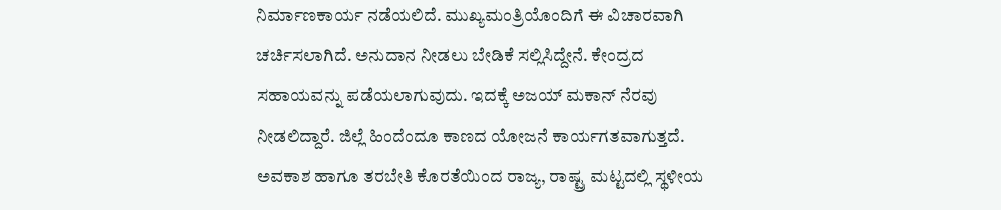ನಿರ್ಮಾಣಕಾರ್ಯ ನಡೆಯಲಿದೆ. ಮುಖ್ಯಮಂತ್ರಿಯೊಂದಿಗೆ ಈ ವಿಚಾರವಾಗಿ ಚರ್ಚಿಸಲಾಗಿದೆ. ಅನುದಾನ ನೀಡಲು ಬೇಡಿಕೆ ಸಲ್ಲಿಸಿದ್ದೇನೆ. ಕೇಂದ್ರದ ಸಹಾಯವನ್ನು ಪಡೆಯಲಾಗುವುದು. ಇದಕ್ಕೆ ಅಜಯ್ ಮಕಾನ್ ನೆರವು ನೀಡಲಿದ್ದಾರೆ. ಜಿಲ್ಲೆ ಹಿಂದೆಂದೂ ಕಾಣದ ಯೋಜನೆ ಕಾರ್ಯಗತವಾಗುತ್ತದೆ. ಅವಕಾಶ ಹಾಗೂ ತರಬೇತಿ ಕೊರತೆಯಿಂದ ರಾಜ್ಯ, ರಾಷ್ಟ್ರ ಮಟ್ಟದಲ್ಲಿ ಸ್ಥಳೀಯ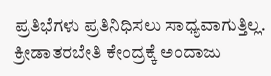ಪ್ರತಿಭೆಗಳು ಪ್ರತಿನಿಧಿಸಲು ಸಾಧ್ಯವಾಗುತ್ತಿಲ್ಲ. ಕ್ರೀಡಾತರಬೇತಿ ಕೇಂದ್ರಕ್ಕೆ ಅಂದಾಜು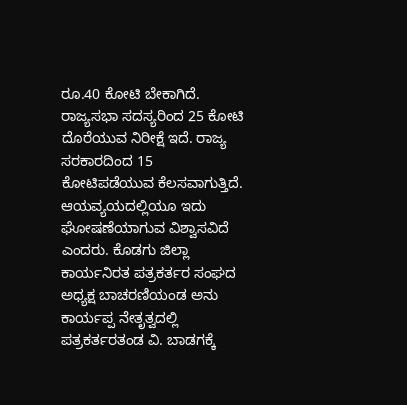ರೂ.40 ಕೋಟಿ ಬೇಕಾಗಿದೆ. ರಾಜ್ಯಸಭಾ ಸದಸ್ಯರಿಂದ 25 ಕೋಟಿ ದೊರೆಯುವ ನಿರೀಕ್ಷೆ ಇದೆ. ರಾಜ್ಯ ಸರಕಾರದಿಂದ 15 ಕೋಟಿಪಡೆಯುವ ಕೆಲಸವಾಗುತ್ತಿದೆ. ಆಯವ್ಯಯದಲ್ಲಿಯೂ ಇದು ಘೋಷಣೆಯಾಗುವ ವಿಶ್ವಾಸವಿದೆ ಎಂದರು. ಕೊಡಗು ಜಿಲ್ಲಾ ಕಾರ್ಯನಿರತ ಪತ್ರಕರ್ತರ ಸಂಘದ ಅಧ್ಯಕ್ಷ ಬಾಚರಣಿಯಂಡ ಅನು ಕಾರ್ಯಪ್ಪ ನೇತೃತ್ವದಲ್ಲಿ ಪತ್ರಕರ್ತರತಂಡ ವಿ. ಬಾಡಗಕ್ಕೆ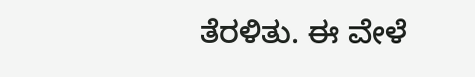ತೆರಳಿತು. ಈ ವೇಳೆ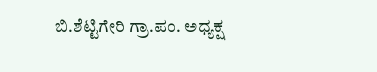ಬಿ.ಶೆಟ್ಟಿಗೇರಿ ಗ್ರಾ.ಪಂ. ಅಧ್ಯಕ್ಷ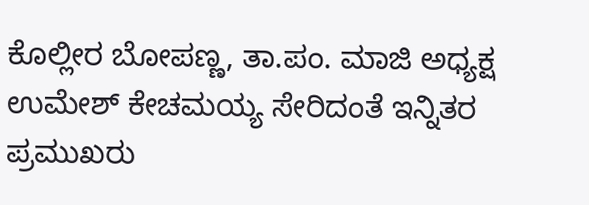ಕೊಲ್ಲೀರ ಬೋಪಣ್ಣ, ತಾ.ಪಂ. ಮಾಜಿ ಅಧ್ಯಕ್ಷ ಉಮೇಶ್ ಕೇಚಮಯ್ಯ ಸೇರಿದಂತೆ ಇನ್ನಿತರ ಪ್ರಮುಖರು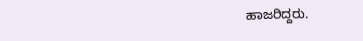ಹಾಜರಿದ್ದರು.